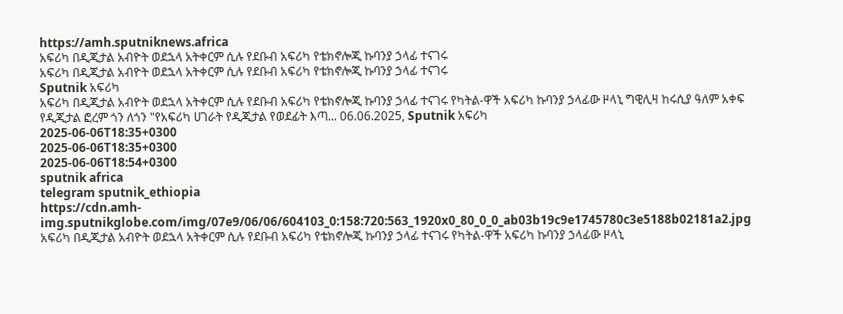https://amh.sputniknews.africa
አፍሪካ በዲጂታል አብዮት ወደኋላ አትቀርም ሲሉ የደቡብ አፍሪካ የቴክኖሎጂ ኩባንያ ኃላፊ ተናገሩ
አፍሪካ በዲጂታል አብዮት ወደኋላ አትቀርም ሲሉ የደቡብ አፍሪካ የቴክኖሎጂ ኩባንያ ኃላፊ ተናገሩ
Sputnik አፍሪካ
አፍሪካ በዲጂታል አብዮት ወደኋላ አትቀርም ሲሉ የደቡብ አፍሪካ የቴክኖሎጂ ኩባንያ ኃላፊ ተናገሩ የካትል-ዋች አፍሪካ ኩባንያ ኃላፊው ዞላኒ ግዊሊዛ ከሩሲያ ዓለም አቀፍ የዲጂታል ፎረም ጎን ለጎን "የአፍሪካ ሀገራት የዲጂታል የወደፊት እጣ... 06.06.2025, Sputnik አፍሪካ
2025-06-06T18:35+0300
2025-06-06T18:35+0300
2025-06-06T18:54+0300
sputnik africa
telegram sputnik_ethiopia
https://cdn.amh-img.sputnikglobe.com/img/07e9/06/06/604103_0:158:720:563_1920x0_80_0_0_ab03b19c9e1745780c3e5188b02181a2.jpg
አፍሪካ በዲጂታል አብዮት ወደኋላ አትቀርም ሲሉ የደቡብ አፍሪካ የቴክኖሎጂ ኩባንያ ኃላፊ ተናገሩ የካትል-ዋች አፍሪካ ኩባንያ ኃላፊው ዞላኒ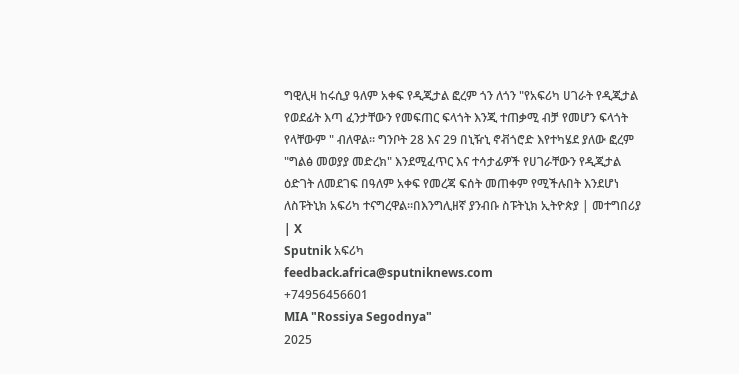ግዊሊዛ ከሩሲያ ዓለም አቀፍ የዲጂታል ፎረም ጎን ለጎን "የአፍሪካ ሀገራት የዲጂታል የወደፊት እጣ ፈንታቸውን የመፍጠር ፍላጎት እንጂ ተጠቃሚ ብቻ የመሆን ፍላጎት የላቸውም " ብለዋል። ግንቦት 28 እና 29 በኒዥኒ ኖቭጎሮድ እየተካሄደ ያለው ፎረም "ግልፅ መወያያ መድረክ" እንደሚፈጥር እና ተሳታፊዎች የሀገራቸውን የዲጂታል ዕድገት ለመደገፍ በዓለም አቀፍ የመረጃ ፍሰት መጠቀም የሚችሉበት እንደሆነ ለስፑትኒክ አፍሪካ ተናግረዋል።በእንግሊዘኛ ያንብቡ ስፑትኒክ ኢትዮጵያ | መተግበሪያ | X
Sputnik አፍሪካ
feedback.africa@sputniknews.com
+74956456601
MIA "Rossiya Segodnya"
2025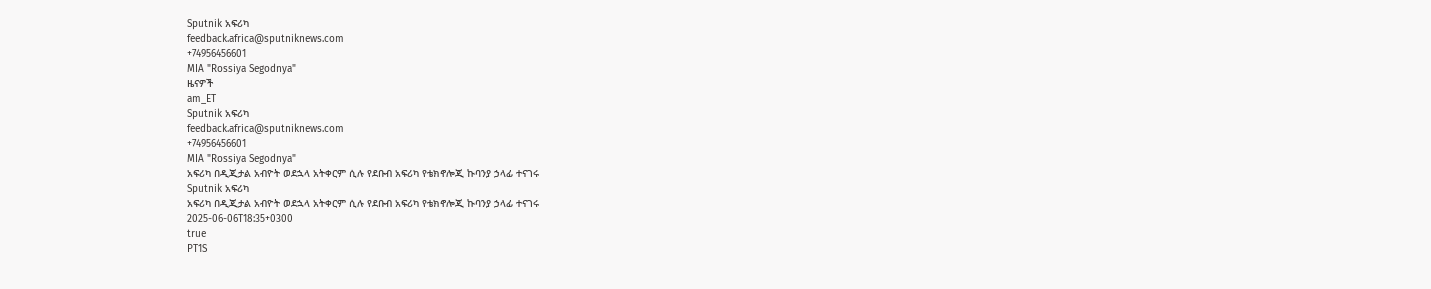Sputnik አፍሪካ
feedback.africa@sputniknews.com
+74956456601
MIA "Rossiya Segodnya"
ዜናዎች
am_ET
Sputnik አፍሪካ
feedback.africa@sputniknews.com
+74956456601
MIA "Rossiya Segodnya"
አፍሪካ በዲጂታል አብዮት ወደኋላ አትቀርም ሲሉ የደቡብ አፍሪካ የቴክኖሎጂ ኩባንያ ኃላፊ ተናገሩ
Sputnik አፍሪካ
አፍሪካ በዲጂታል አብዮት ወደኋላ አትቀርም ሲሉ የደቡብ አፍሪካ የቴክኖሎጂ ኩባንያ ኃላፊ ተናገሩ
2025-06-06T18:35+0300
true
PT1S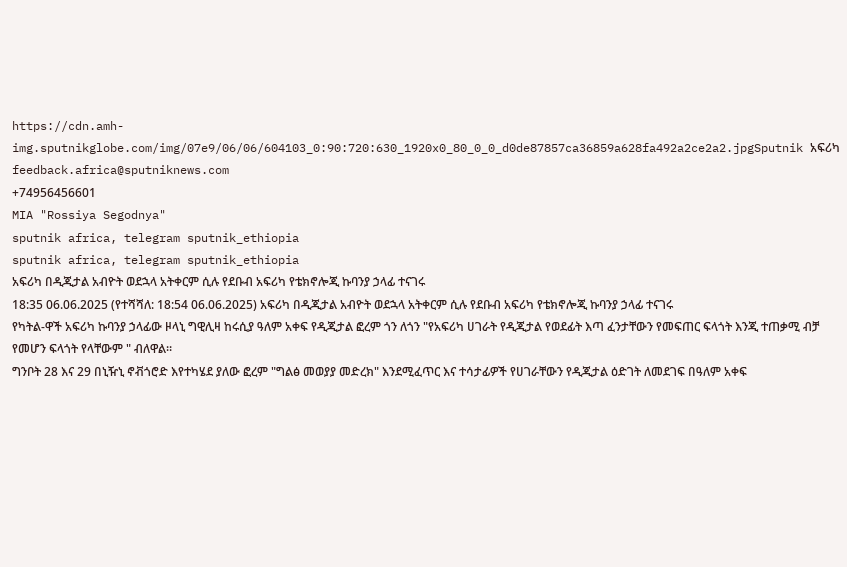https://cdn.amh-img.sputnikglobe.com/img/07e9/06/06/604103_0:90:720:630_1920x0_80_0_0_d0de87857ca36859a628fa492a2ce2a2.jpgSputnik አፍሪካ
feedback.africa@sputniknews.com
+74956456601
MIA "Rossiya Segodnya"
sputnik africa, telegram sputnik_ethiopia
sputnik africa, telegram sputnik_ethiopia
አፍሪካ በዲጂታል አብዮት ወደኋላ አትቀርም ሲሉ የደቡብ አፍሪካ የቴክኖሎጂ ኩባንያ ኃላፊ ተናገሩ
18:35 06.06.2025 (የተሻሻለ: 18:54 06.06.2025) አፍሪካ በዲጂታል አብዮት ወደኋላ አትቀርም ሲሉ የደቡብ አፍሪካ የቴክኖሎጂ ኩባንያ ኃላፊ ተናገሩ
የካትል-ዋች አፍሪካ ኩባንያ ኃላፊው ዞላኒ ግዊሊዛ ከሩሲያ ዓለም አቀፍ የዲጂታል ፎረም ጎን ለጎን "የአፍሪካ ሀገራት የዲጂታል የወደፊት እጣ ፈንታቸውን የመፍጠር ፍላጎት እንጂ ተጠቃሚ ብቻ የመሆን ፍላጎት የላቸውም " ብለዋል።
ግንቦት 28 እና 29 በኒዥኒ ኖቭጎሮድ እየተካሄደ ያለው ፎረም "ግልፅ መወያያ መድረክ" እንደሚፈጥር እና ተሳታፊዎች የሀገራቸውን የዲጂታል ዕድገት ለመደገፍ በዓለም አቀፍ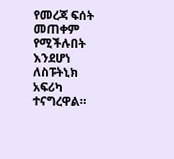የመረጃ ፍሰት መጠቀም የሚችሉበት እንደሆነ ለስፑትኒክ አፍሪካ ተናግረዋል።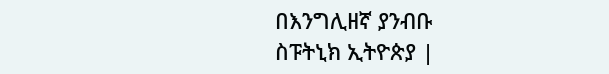በእንግሊዘኛ ያንብቡ
ስፑትኒክ ኢትዮጵያ |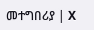መተግበሪያ | X